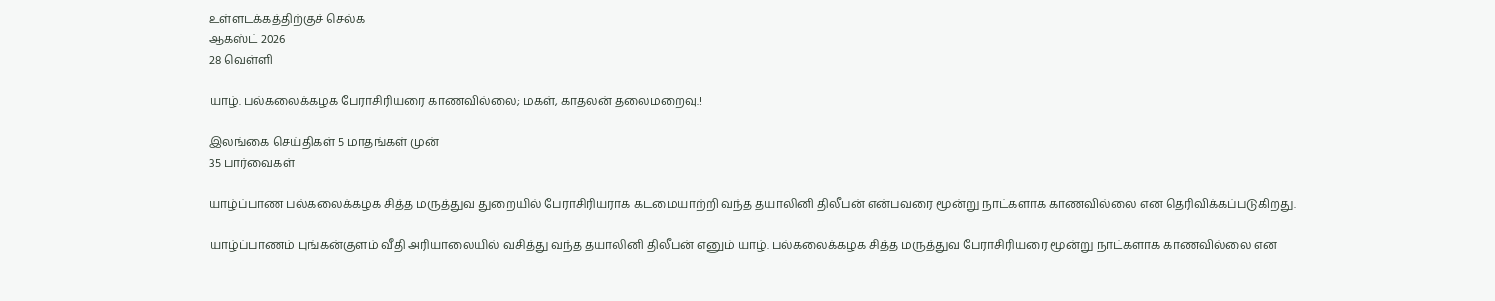உள்ளடக்கத்திற்குச் செல்க
ஆகஸ்ட் 2026
28 வெள்ளி

யாழ். பல்கலைக்கழக பேராசிரியரை காணவில்லை; மகள், காதலன் தலைமறைவு.!

இலங்கை செய்திகள் 5 மாதங்கள் முன்
35 பார்வைகள்

யாழ்ப்பாண பல்கலைக்கழக சித்த மருத்துவ துறையில் பேராசிரியராக கடமையாற்றி வந்த தயாலினி திலீபன் என்பவரை மூன்று நாட்களாக காணவில்லை என தெரிவிக்கப்படுகிறது.

யாழ்ப்பாணம் புங்கன்குளம் வீதி அரியாலையில் வசித்து வந்த தயாலினி திலீபன் எனும் யாழ். பல்கலைக்கழக சித்த மருத்துவ பேராசிரியரை மூன்று நாட்களாக காணவில்லை என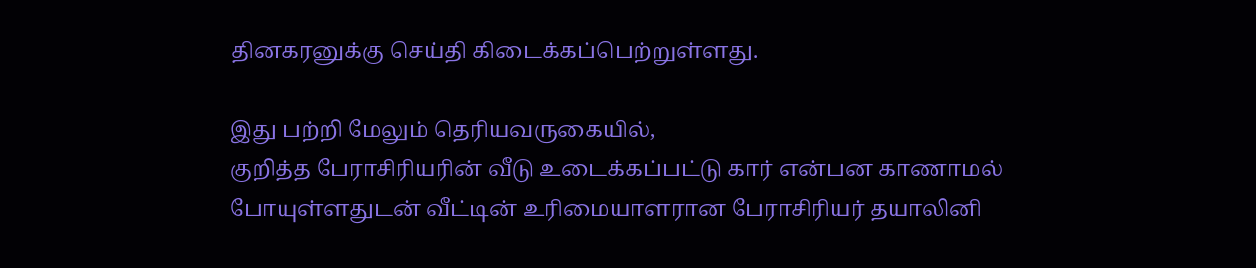தினகரனுக்கு செய்தி கிடைக்கப்பெற்றுள்ளது.

இது பற்றி மேலும் தெரியவருகையில்,
குறித்த பேராசிரியரின் வீடு உடைக்கப்பட்டு கார் என்பன காணாமல் போயுள்ளதுடன் வீட்டின் உரிமையாளரான பேராசிரியர் தயாலினி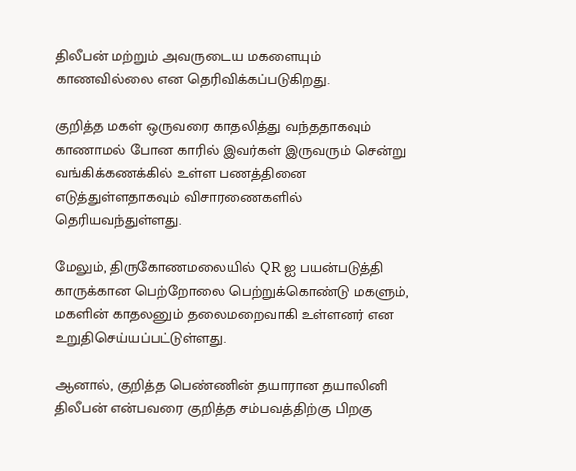திலீபன் மற்றும் அவருடைய மகளையும் காணவில்லை என தெரிவிக்கப்படுகிறது.

குறித்த மகள் ஒருவரை காதலித்து வந்ததாகவும் காணாமல் போன காரில் இவர்கள் இருவரும் சென்று வங்கிக்கணக்கில் உள்ள பணத்தினை எடுத்துள்ளதாகவும் விசாரணைகளில் தெரியவந்துள்ளது.

மேலும், திருகோணமலையில் QR ஐ பயன்படுத்தி காருக்கான பெற்றோலை பெற்றுக்கொண்டு மகளும், மகளின் காதலனும் தலைமறைவாகி உள்ளனர் என உறுதிசெய்யப்பட்டுள்ளது.

ஆனால், குறித்த பெண்ணின் தயாரான தயாலினி திலீபன் என்பவரை குறித்த சம்பவத்திற்கு பிறகு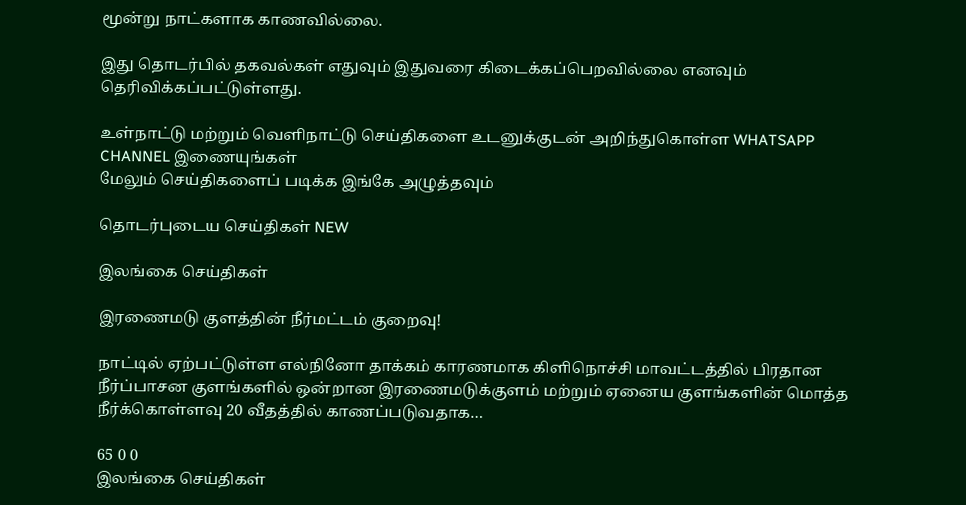மூன்று நாட்களாக காணவில்லை.

இது தொடர்பில் தகவல்கள் எதுவும் இதுவரை கிடைக்கப்பெறவில்லை எனவும் தெரிவிக்கப்பட்டுள்ளது.

உள்நாட்டு மற்றும் வெளிநாட்டு செய்திகளை உடனுக்குடன் அறிந்துகொள்ள WHATSAPP CHANNEL இணையுங்கள்
மேலும் செய்திகளைப் படிக்க இங்கே அழுத்தவும்

தொடர்புடைய செய்திகள் NEW

இலங்கை செய்திகள்

இரணைமடு குளத்தின் நீர்மட்டம் குறைவு!

நாட்டில் ஏற்பட்டுள்ள எல்நினோ தாக்கம் காரணமாக கிளிநொச்சி மாவட்டத்தில் பிரதான நீர்ப்பாசன குளங்களில் ஒன்றான இரணைமடுக்குளம் மற்றும் ஏனைய குளங்களின் மொத்த நீர்க்கொள்ளவு 20 வீதத்தில் காணப்படுவதாக…

65 0 0
இலங்கை செய்திகள்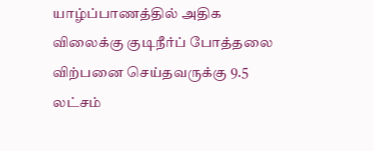யாழ்ப்பாணத்தில் அதிக விலைக்கு குடிநீர்ப் போத்தலை விற்பனை செய்தவருக்கு 9.5 லட்சம்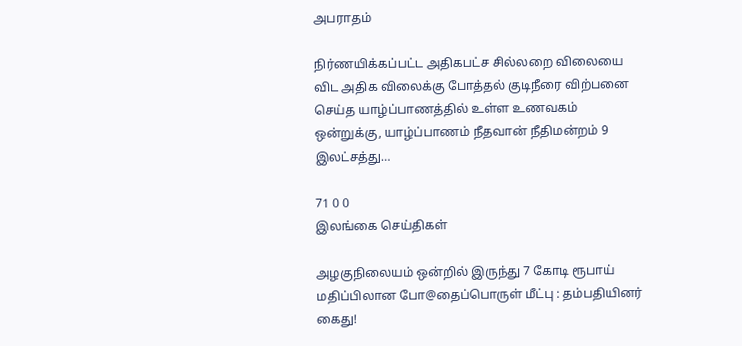அபராதம்

நிர்ணயிக்கப்பட்ட அதிகபட்ச சில்லறை விலையை விட அதிக விலைக்கு போத்தல் குடிநீரை விற்பனை செய்த யாழ்ப்பாணத்தில் உள்ள உணவகம் ஒன்றுக்கு, யாழ்ப்பாணம் நீதவான் நீதிமன்றம் 9 இலட்சத்து…

71 0 0
இலங்கை செய்திகள்

அழகுநிலையம் ஒன்றில் இருந்து 7 கோடி ரூபாய் மதிப்பிலான போ@தைப்பொருள் மீட்பு : தம்பதியினர் கைது!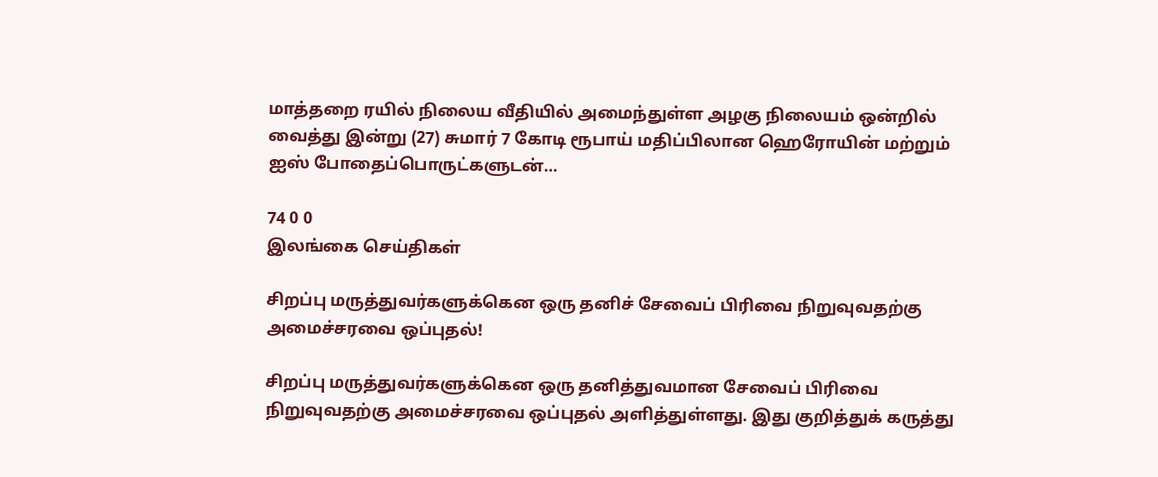மாத்தறை ரயில் நிலைய வீதியில் அமைந்துள்ள அழகு நிலையம் ஒன்றில் வைத்து இன்று (27) சுமார் 7 கோடி ரூபாய் மதிப்பிலான ஹெரோயின் மற்றும் ஐஸ் போதைப்பொருட்களுடன்…

74 0 0
இலங்கை செய்திகள்

சிறப்பு மருத்துவர்களுக்கென ஒரு தனிச் சேவைப் பிரிவை நிறுவுவதற்கு அமைச்சரவை ஒப்புதல்!

சிறப்பு மருத்துவர்களுக்கென ஒரு தனித்துவமான சேவைப் பிரிவை நிறுவுவதற்கு அமைச்சரவை ஒப்புதல் அளித்துள்ளது. இது குறித்துக் கருத்து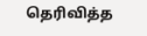தெரிவித்த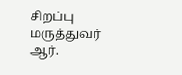சிறப்பு மருத்துவர் ஆர்.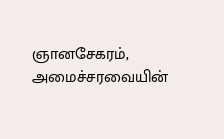ஞானசேகரம், அமைச்சரவையின்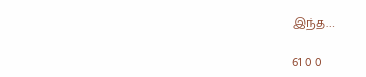இந்த…

61 0 0